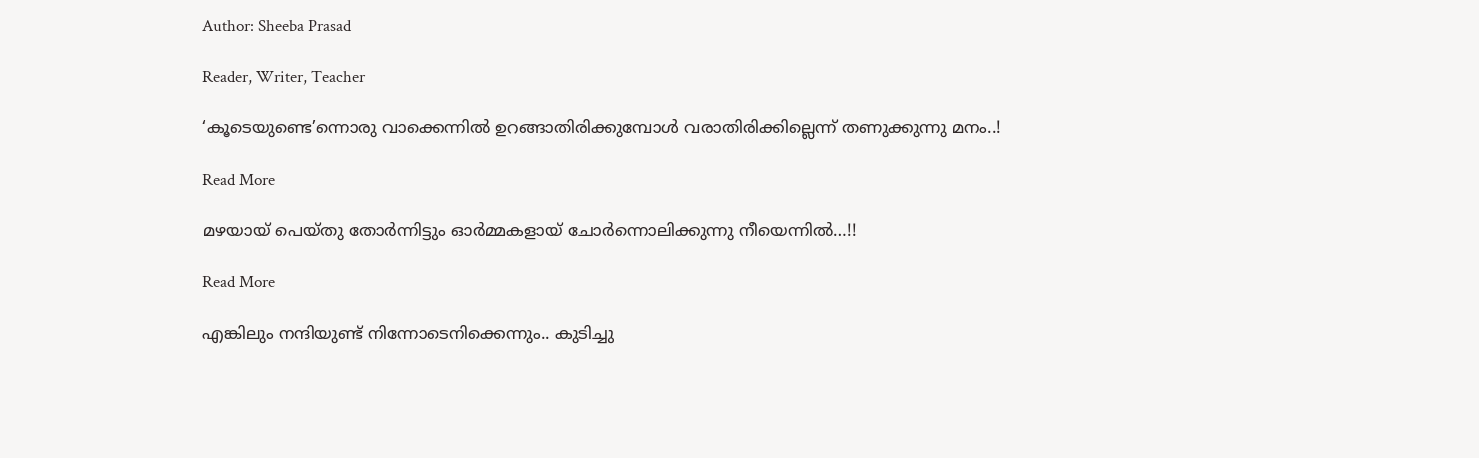Author: Sheeba Prasad

Reader, Writer, Teacher

‘കൂടെയുണ്ടെ’ന്നൊരു വാക്കെന്നിൽ ഉറങ്ങാതിരിക്കുമ്പോൾ വരാതിരിക്കില്ലെന്ന് തണുക്കുന്നു മനം..!

Read More

മഴയായ് പെയ്തു തോർന്നിട്ടും ഓർമ്മകളായ് ചോർന്നൊലിക്കുന്നു നീയെന്നിൽ…!!

Read More

എങ്കിലും നന്ദിയുണ്ട് നിന്നോടെനിക്കെന്നും.. കുടിച്ചു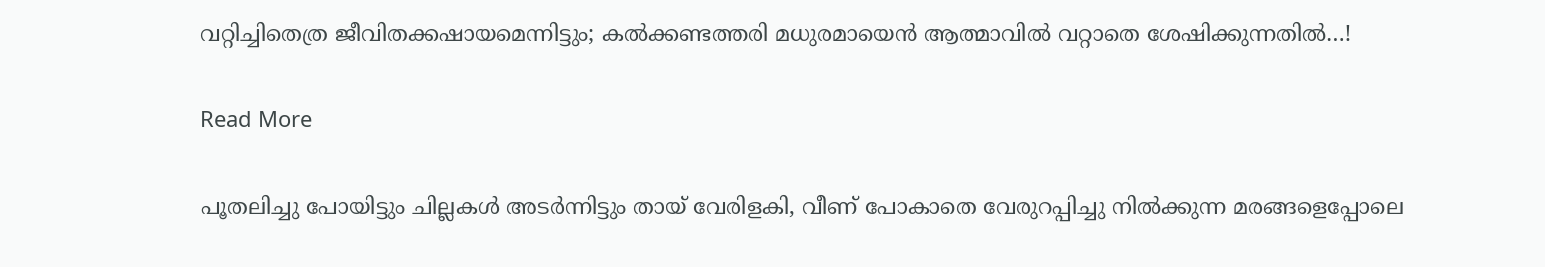വറ്റിച്ചിതെത്ര ജീവിതക്കഷായമെന്നിട്ടും; കൽക്കണ്ടത്തരി മധുരമായെൻ ആത്മാവിൽ വറ്റാതെ ശേഷിക്കുന്നതിൽ…!

Read More

പൂതലിച്ചു പോയിട്ടും ചില്ലകൾ അടർന്നിട്ടും തായ് വേരിളകി, വീണ്‌ പോകാതെ വേരുറപ്പിച്ചു നിൽക്കുന്ന മരങ്ങളെപ്പോലെ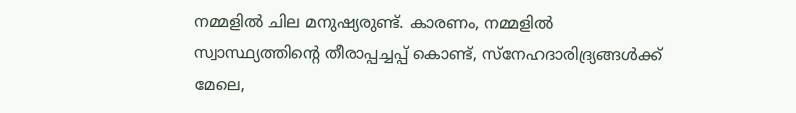നമ്മളിൽ ചില മനുഷ്യരുണ്ട്. കാരണം, നമ്മളിൽ സ്വാസ്ഥ്യത്തിന്റെ തീരാപ്പച്ചപ്പ് കൊണ്ട്, സ്നേഹദാരിദ്ര്യങ്ങൾക്ക് മേലെ,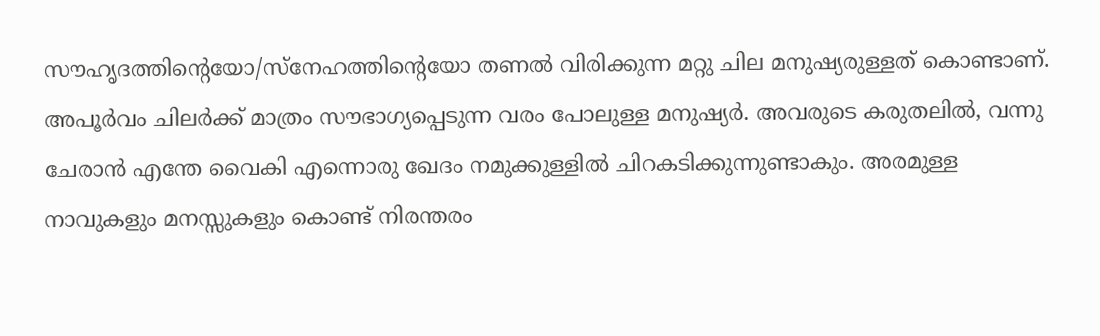സൗഹൃദത്തിന്റെയോ/സ്നേഹത്തിന്റെയോ തണൽ വിരിക്കുന്ന മറ്റു ചില മനുഷ്യരുള്ളത് കൊണ്ടാണ്. അപൂർവം ചിലർക്ക് മാത്രം സൗഭാഗ്യപ്പെടുന്ന വരം പോലുള്ള മനുഷ്യർ. അവരുടെ കരുതലിൽ, വന്നു ചേരാൻ എന്തേ വൈകി എന്നൊരു ഖേദം നമുക്കുള്ളിൽ ചിറകടിക്കുന്നുണ്ടാകും. അരമുള്ള നാവുകളും മനസ്സുകളും കൊണ്ട് നിരന്തരം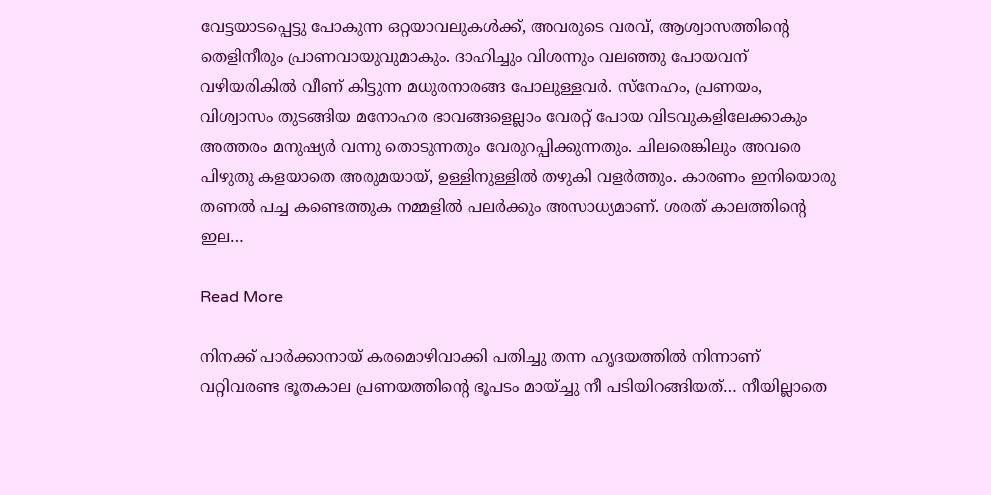വേട്ടയാടപ്പെട്ടു പോകുന്ന ഒറ്റയാവലുകൾക്ക്, അവരുടെ വരവ്, ആശ്വാസത്തിന്റെ തെളിനീരും പ്രാണവായുവുമാകും. ദാഹിച്ചും വിശന്നും വലഞ്ഞു പോയവന് വഴിയരികിൽ വീണ് കിട്ടുന്ന മധുരനാരങ്ങ പോലുള്ളവർ. സ്നേഹം, പ്രണയം, വിശ്വാസം തുടങ്ങിയ മനോഹര ഭാവങ്ങളെല്ലാം വേരറ്റ് പോയ വിടവുകളിലേക്കാകും അത്തരം മനുഷ്യർ വന്നു തൊടുന്നതും വേരുറപ്പിക്കുന്നതും. ചിലരെങ്കിലും അവരെ പിഴുതു കളയാതെ അരുമയായ്, ഉള്ളിനുള്ളിൽ തഴുകി വളർത്തും. കാരണം ഇനിയൊരു തണൽ പച്ച കണ്ടെത്തുക നമ്മളിൽ പലർക്കും അസാധ്യമാണ്‌. ശരത് കാലത്തിന്റെ ഇല…

Read More

നിനക്ക് പാർക്കാനായ് കരമൊഴിവാക്കി പതിച്ചു തന്ന ഹൃദയത്തിൽ നിന്നാണ് വറ്റിവരണ്ട ഭൂതകാല പ്രണയത്തിന്റെ ഭൂപടം മായ്ച്ചു നീ പടിയിറങ്ങിയത്… നീയില്ലാതെ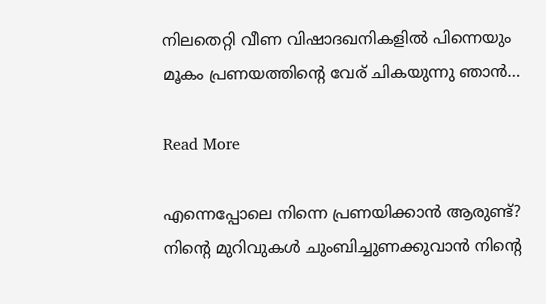നിലതെറ്റി വീണ വിഷാദഖനികളിൽ പിന്നെയും മൂകം പ്രണയത്തിന്റെ വേര് ചികയുന്നു ഞാൻ…

Read More

എന്നെപ്പോലെ നിന്നെ പ്രണയിക്കാൻ ആരുണ്ട്? നിന്റെ മുറിവുകൾ ചുംബിച്ചുണക്കുവാൻ നിന്റെ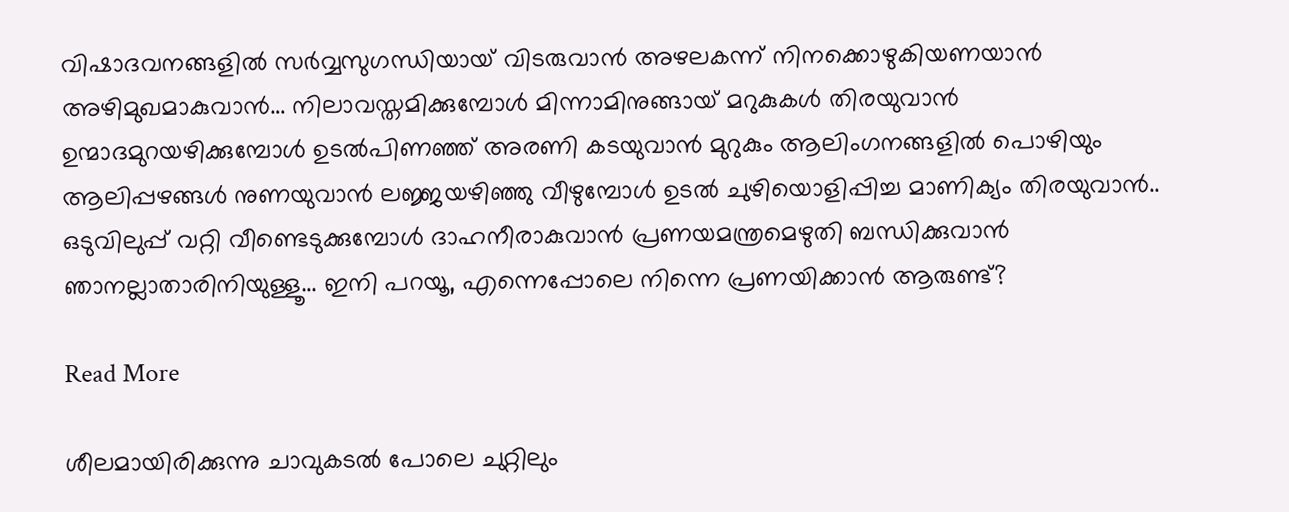വിഷാദവനങ്ങളിൽ സർവ്വസുഗന്ധിയായ് വിടരുവാൻ അഴലകന്ന് നിനക്കൊഴുകിയണയാൻ അഴിമുഖമാകുവാൻ… നിലാവസ്തമിക്കുമ്പോൾ മിന്നാമിനുങ്ങായ് മറുകുകൾ തിരയുവാൻ ഉന്മാദമുറയഴിക്കുമ്പോൾ ഉടൽപിണഞ്ഞ് അരണി കടയുവാൻ മുറുകും ആലിംഗനങ്ങളിൽ പൊഴിയും ആലിപ്പഴങ്ങൾ നുണയുവാൻ ലജ്ജയഴിഞ്ഞു വീഴുമ്പോൾ ഉടൽ ചുഴിയൊളിപ്പിച്ച മാണിക്യം തിരയുവാൻ.. ഒടുവിലുപ്പ് വറ്റി വീണ്ടെടുക്കുമ്പോൾ ദാഹനീരാകുവാൻ പ്രണയമന്ത്രമെഴുതി ബന്ധിക്കുവാൻ ഞാനല്ലാതാരിനിയുള്ളൂ… ഇനി പറയൂ, എന്നെപ്പോലെ നിന്നെ പ്രണയിക്കാൻ ആരുണ്ട്?

Read More

ശീലമായിരിക്കുന്നു ചാവുകടൽ പോലെ ചുറ്റിലും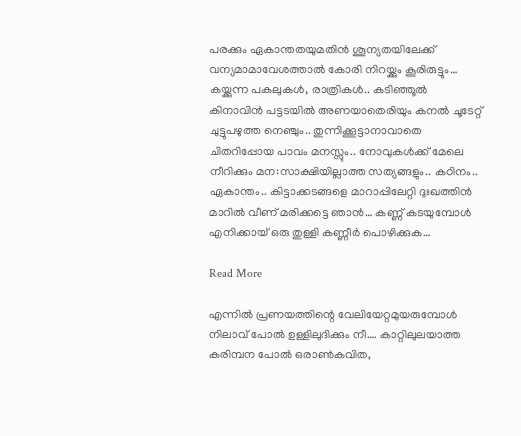പരക്കും ഏകാന്തതയുമതിൻ ശൂന്യതയിലേക്ക് വന്യമാമാവേശത്താൽ കോരി നിറയ്ക്കും കൂരിരുട്ടും… കയ്ക്കുന്ന പകലുകൾ, രാത്രികൾ.. കടിഞ്ഞൂൽ കിനാവിൻ പട്ടടയിൽ അണയാതെരിയും കനൽ ചൂടേറ്റ് ചുട്ടുപഴുത്ത നെഞ്ചും.. തുന്നിക്കൂട്ടാനാവാതെ ചിതറിപ്പോയ പാവം മനസ്സും.. നോവുകൾക്ക് മേലെ നീറിക്കും മന:സാക്ഷിയില്ലാത്ത സത്യങ്ങളും.. കഠിനം.. ഏകാന്തം.. കിട്ടാക്കടങ്ങളെ മാറാപ്പിലേറ്റി ദുഃഖത്തിൻ മാറിൽ വീണ് മരിക്കട്ടെ ഞാൻ… കണ്ണ് കടയുമ്പോൾ എനിക്കായ് ഒരു തുള്ളി കണ്ണീർ പൊഴിക്കുക…

Read More

എന്നിൽ പ്രണയത്തിന്റെ വേലിയേറ്റമുയരുമ്പോൾ നിലാവ് പോൽ ഉള്ളിലുദിക്കും നീ…. കാറ്റിലുലയാത്ത കരിമ്പന പോൽ ഒരാൺകവിത,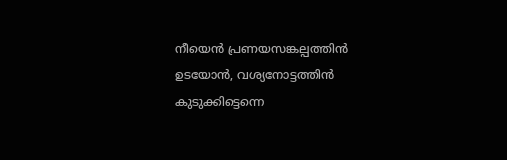നീയെൻ പ്രണയസങ്കല്പത്തിൻ ഉടയോൻ, വശ്യനോട്ടത്തിൻ കുടുക്കിട്ടെന്നെ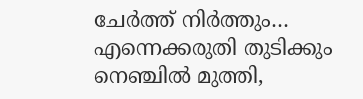ചേർത്ത് നിർത്തും… എന്നെക്കരുതി തുടിക്കും നെഞ്ചിൽ മുത്തി,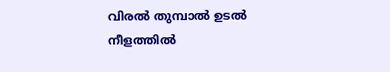വിരൽ തുമ്പാൽ ഉടൽ നീളത്തിൽ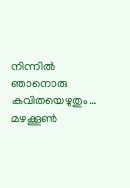നിന്നിൽ ഞാനൊരു കവിതയെഴുതും… മഴക്കൂൺ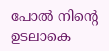പോൽ നിന്റെ ഉടലാകെ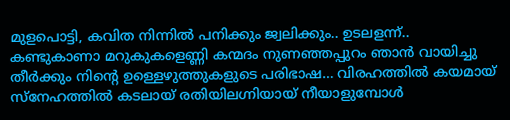മുളപൊട്ടി, കവിത നിന്നിൽ പനിക്കും ജ്വലിക്കും.. ഉടലളന്ന്.. കണ്ടുകാണാ മറുകുകളെണ്ണി കന്മദം നുണഞ്ഞപ്പുറം ഞാൻ വായിച്ചു തീർക്കും നിന്റെ ഉള്ളെഴുത്തുകളുടെ പരിഭാഷ… വിരഹത്തിൽ കയമായ് സ്നേഹത്തിൽ കടലായ് രതിയിലഗ്നിയായ് നീയാളുമ്പോൾ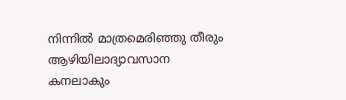നിന്നിൽ മാത്രമെരിഞ്ഞു തീരും ആഴിയിലാദ്യാവസാന കനലാകും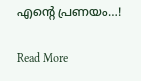എന്റെ പ്രണയം…!

Read More